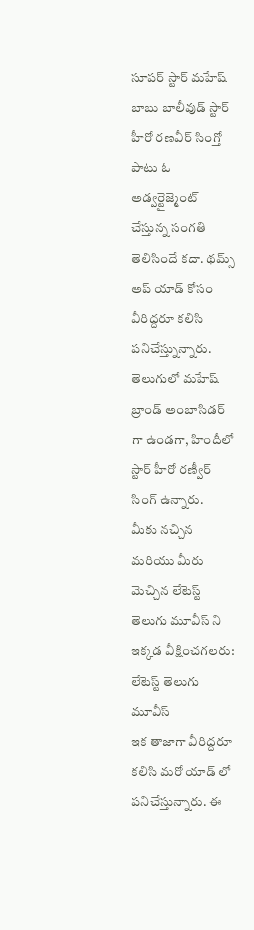సూపర్ స్టార్ మహేష్ బాబు బాలీవుడ్ స్టార్ హీరో రణవీర్ సింగ్తో పాటు ఓ అడ్వర్టైజ్మెంట్ చేస్తున్న సంగతి తెలిసిందే కదా. థమ్స్ అప్ యాడ్ కోసం వీరిద్దరూ కలిసి పనిచేస్త్నున్నారు. తెలుగులో మహేష్ బ్రాండ్ అంబాసిడర్ గా ఉండగా, హిందీలో స్టార్ హీరో రణ్వీర్ సింగ్ ఉన్నారు.
మీకు నచ్చిన మరియు మీరు మెచ్చిన లేటెస్ట్ తెలుగు మూవీస్ ని ఇక్కడ వీక్షించగలరు:
లేటెస్ట్ తెలుగు మూవీస్
ఇక తాజాగా వీరిద్దరూ కలిసి మరో యాడ్ లో పనిచేస్తున్నారు. ఈ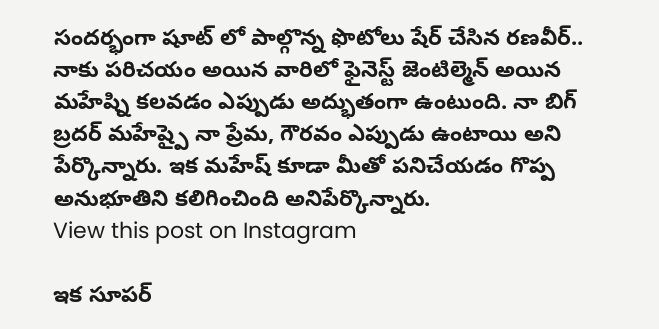సందర్భంగా షూట్ లో పాల్గొన్న ఫొటోలు షేర్ చేసిన రణవీర్.. నాకు పరిచయం అయిన వారిలో ఫైనెస్ట్ జెంటిల్మెన్ అయిన మహేష్ని కలవడం ఎప్పుడు అద్భుతంగా ఉంటుంది. నా బిగ్ బ్రదర్ మహేష్పై నా ప్రేమ, గౌరవం ఎప్పుడు ఉంటాయి అని పేర్కొన్నారు. ఇక మహేష్ కూడా మీతో పనిచేయడం గొప్ప అనుభూతిని కలిగించింది అనిపేర్కొన్నారు.
View this post on Instagram

ఇక సూపర్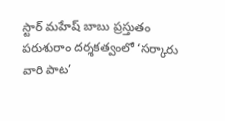స్టార్ మహేష్ బాబు ప్రస్తుతం పరుశురాం దర్శకత్వంలో ‘సర్కారు వారి పాట’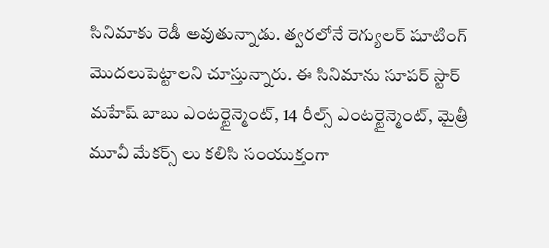సినిమాకు రెడీ అవుతున్నాడు. త్వరలోనే రెగ్యులర్ షూటింగ్ మొదలుపెట్టాలని చూస్తున్నారు. ఈ సినిమాను సూపర్ స్టార్ మహేష్ బాబు ఎంటర్టైన్మెంట్, 14 రీల్స్ ఎంటర్టైన్మెంట్, మైత్రీ మూవీ మేకర్స్ లు కలిసి సంయుక్తంగా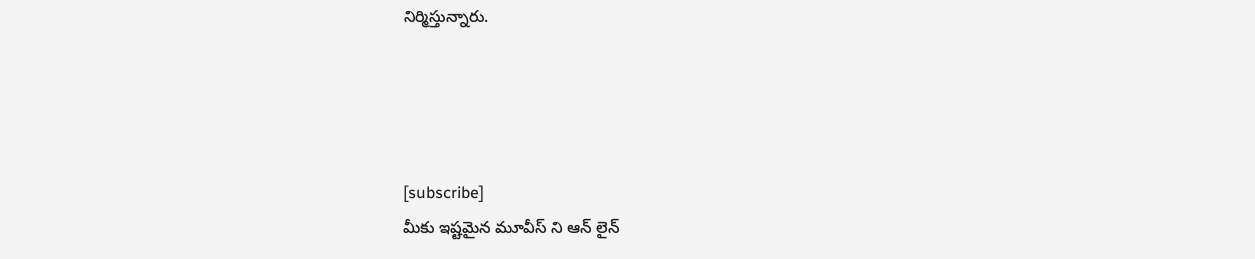నిర్మిస్తున్నారు.




[subscribe]
మీకు ఇష్టమైన మూవీస్ ని ఆన్ లైన్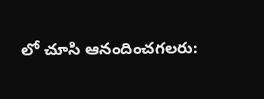లో చూసి ఆనందించగలరు: